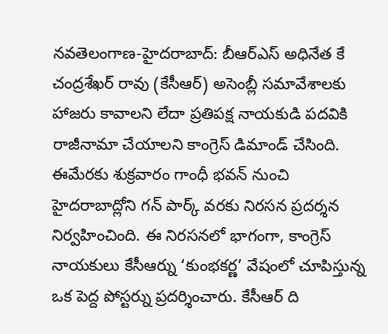నవతెలంగాణ-హైదరాబాద్: బీఆర్ఎస్ అధినేత కే చంద్రశేఖర్ రావు (కేసీఆర్) అసెంబ్లీ సమావేశాలకు హాజరు కావాలని లేదా ప్రతిపక్ష నాయకుడి పదవికి రాజీనామా చేయాలని కాంగ్రెస్ డిమాండ్ చేసింది. ఈమేరకు శుక్రవారం గాంధీ భవన్ నుంచి హైదరాబాద్లోని గన్ పార్క్ వరకు నిరసన ప్రదర్శన నిర్వహించింది. ఈ నిరసనలో భాగంగా, కాంగ్రెస్ నాయకులు కేసీఆర్ను ‘కుంభకర్ణ’ వేషంలో చూపిస్తున్న ఒక పెద్ద పోస్టర్ను ప్రదర్శించారు. కేసీఆర్ ది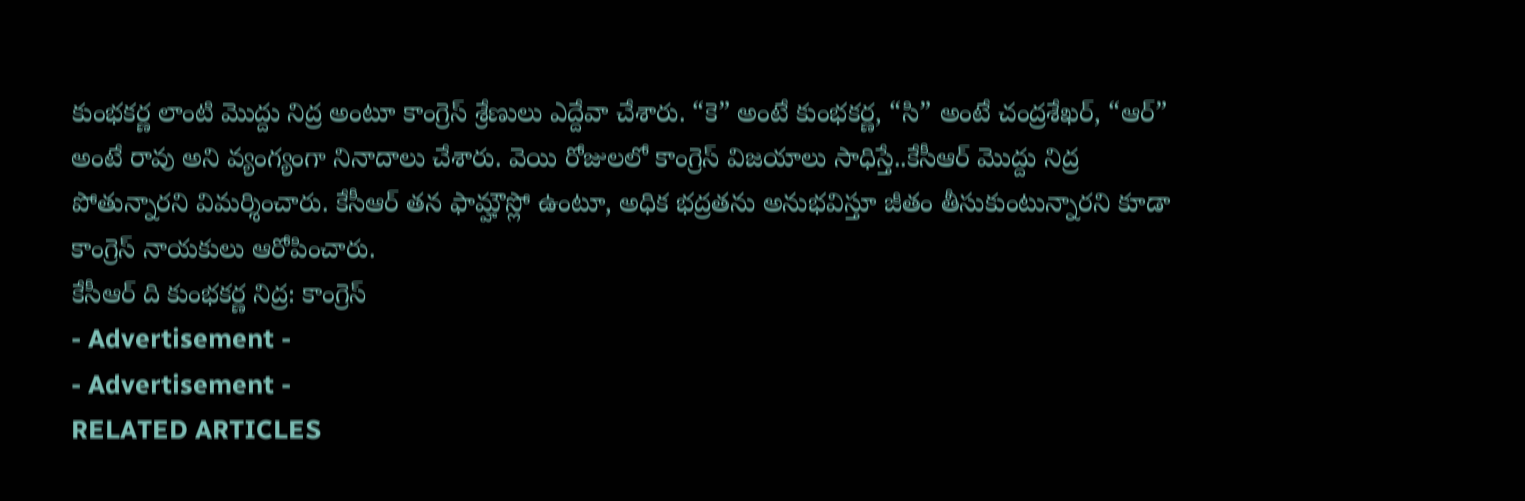కుంభకర్ణ లాంటి మొద్దు నిద్ర అంటూ కాంగ్రెస్ శ్రేణులు ఎద్దేవా చేశారు. “కె” అంటే కుంభకర్ణ, “సి” అంటే చంద్రశేఖర్, “ఆర్” అంటే రావు అని వ్యంగ్యంగా నినాదాలు చేశారు. వెయి రోజులలో కాంగ్రెస్ విజయాలు సాధిస్తే..కేసీఆర్ మొద్దు నిద్ర పోతున్నారని విమర్శించారు. కేసీఆర్ తన ఫామ్హౌస్లో ఉంటూ, అధిక భద్రతను అనుభవిస్తూ జీతం తీసుకుంటున్నారని కూడా కాంగ్రెస్ నాయకులు ఆరోపించారు.
కేసీఆర్ ది కుంభకర్ణ నిద్ర: కాంగ్రెస్
- Advertisement -
- Advertisement -
RELATED ARTICLES